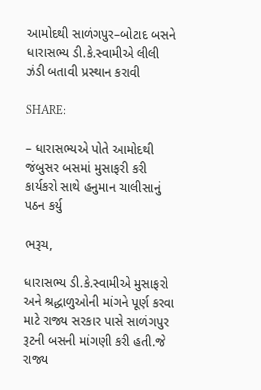આમોદથી સાળંગપુર–બોટાદ બસને ધારાસભ્ય ડી.કે.સ્વામીએ લીલી ઝંડી બતાવી પ્રસ્થાન કરાવી

SHARE:

– ધારાસભ્યએ પોતે આમોદથી જંબુસર બસમાં મુસાફરી કરી કાર્યકરો સાથે હનુમાન ચાલીસાનું પઠન કર્યુ

ભરૂચ,

ધારાસભ્ય ડી.કે.સ્વામીએ મુસાફરો અને શ્રદ્ધાળુઓની માંગને પૂર્ણ કરવા માટે રાજ્ય સરકાર પાસે સાળંગપુર રૂટની બસની માંગણી કરી હતી.જે રાજ્ય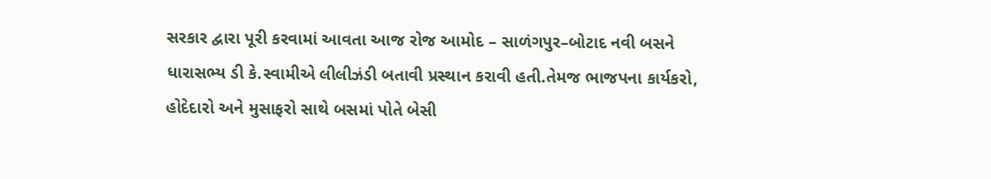સરકાર દ્વારા પૂરી કરવામાં આવતા આજ રોજ આમોદ – સાળંગપુર–બોટાદ નવી બસને ધારાસભ્ય ડી કે.સ્વામીએ લીલીઝંડી બતાવી પ્રસ્થાન કરાવી હતી.તેમજ ભાજપના કાર્યકરો, હોદેદારો અને મુસાફરો સાથે બસમાં પોતે બેસી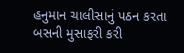હનુમાન ચાલીસાનું પઠન કરતા બસની મુસાફરી કરી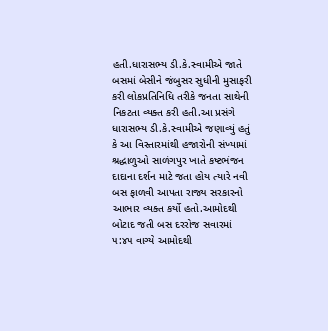હતી.ધારાસભ્ય ડી.કે.સ્વામીએ જાતે બસમાં બેસીને જંબુસર સુધીની મુસાફરી કરી લોકપ્રતિનિધિ તરીકે જનતા સાથેની નિકટતા વ્યક્ત કરી હતી.આ પ્રસંગે ધારાસભ્ય ડી.કે.સ્વામીએ જણાવ્યું હતું કે આ વિસ્તારમાંથી હજારોની સંખ્યામાં શ્રદ્ધાળુઓ સાળંગપુર ખાતે કષ્ટભંજન દાદાના દર્શન માટે જતા હોય ત્યારે નવી બસ ફાળવી આપતા રાજ્ય સરકારનો આભાર વ્યક્ત કર્યો હતો.આમોદથી બોટાદ જતી બસ દરરોજ સવારમાં ૫:૪૫ વાગ્યે આમોદથી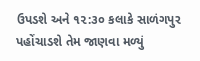ઉપડશે અને ૧૨:૩૦ કલાકે સાળંગપુર પહોંચાડશે તેમ જાણવા મળ્યું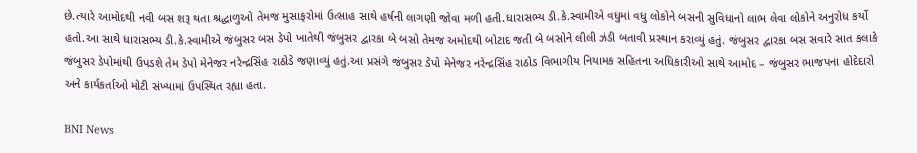છે.ત્યારે આમોદથી નવી બસ શરૂ થતા શ્રદ્ધાળુઓ તેમજ મુસાફરોમાં ઉત્સાહ સાથે હર્ષની લાગણી જોવા મળી હતી.ધારાસભ્ય ડી.કે.સ્વામીએ વધુમાં વધુ લોકોને બસની સુવિધાનો લાભ લેવા લોકોને અનુરોધ કર્યો હતો.આ સાથે ધારાસભ્ય ડી.કે.સ્વામીએ જંબુસર બસ ડેપો ખાતેથી જંબુસર દ્વારકા બે બસો તેમજ અમોદથી બોટાદ જતી બે બસોને લીલી ઝંડી બતાવી પ્રસ્થાન કરાવ્યું હતું. જંબુસર દ્વારકા બસ સવારે સાત કલાકે જંબુસર ડેપોમાંથી ઉપડશે તેમ ડેપો મેનેજર નરેન્દ્રસિંહ રાઠોડે જણાવ્યું હતું.આ પ્રસંગે જંબુસર ડેપો મેનેજર નરેન્દ્રસિંહ રાઠોડ વિભાગીય નિયામક સહિતના અધિકારીઓ સાથે આમોદ – જંબુસર ભાજપના હોદેદારો અને કાર્યકર્તાઓ મોટી સંખ્યામાં ઉપસ્થિત રહ્યા હતા.

BNI News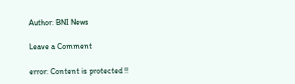Author: BNI News

Leave a Comment

error: Content is protected !!